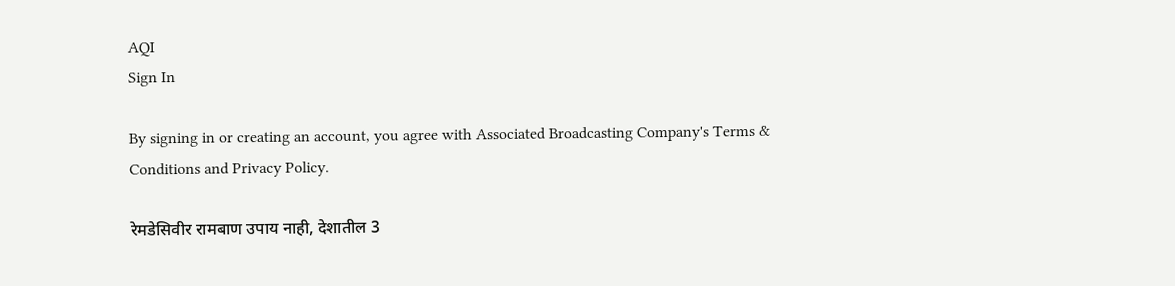AQI
Sign In

By signing in or creating an account, you agree with Associated Broadcasting Company's Terms & Conditions and Privacy Policy.

रेमडेसिवीर रामबाण उपाय नाही, देशातील 3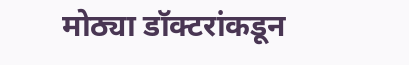मोठ्या डॉक्टरांकडून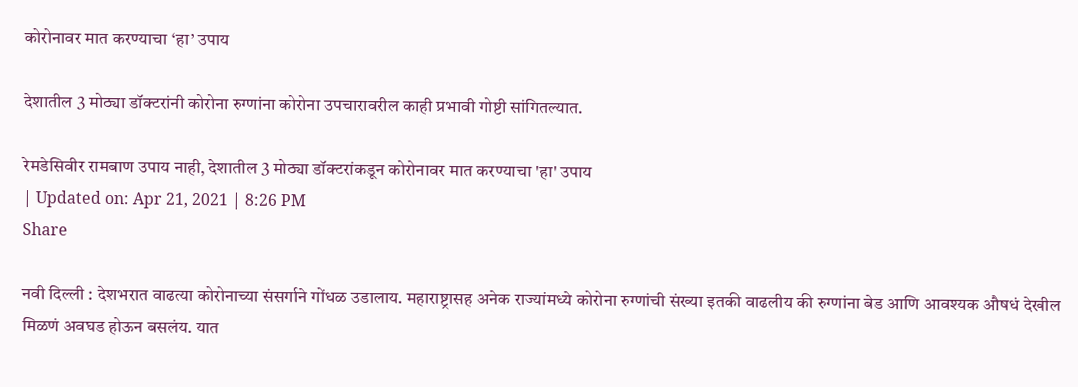कोरोनावर मात करण्याचा ‘हा’ उपाय

देशातील 3 मोठ्या डॉक्टरांनी कोरोना रुग्णांना कोरोना उपचारावरील काही प्रभावी गोष्टी सांगितल्यात.

रेमडेसिवीर रामबाण उपाय नाही, देशातील 3 मोठ्या डॉक्टरांकडून कोरोनावर मात करण्याचा 'हा' उपाय
| Updated on: Apr 21, 2021 | 8:26 PM
Share

नवी दिल्ली : देशभरात वाढत्या कोरोनाच्या संसर्गाने गोंधळ उडालाय. महाराष्ट्रासह अनेक राज्यांमध्ये कोरोना रुग्णांची संख्या इतकी वाढलीय की रुग्णांना बेड आणि आवश्यक औषधं देखील मिळणं अवघड होऊन बसलंय. यात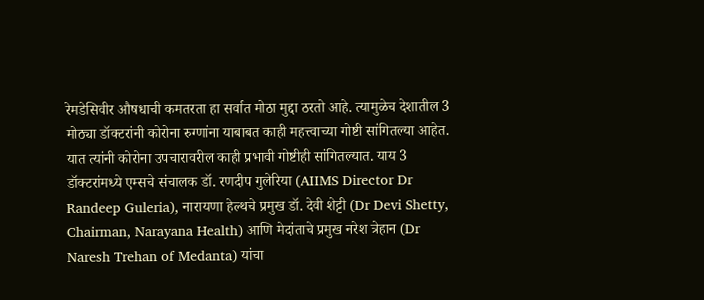रेमडेसिवीर औषधाची कमतरता हा सर्वात मोठा मुद्दा ठरतो आहे. त्यामुळेच देशातील 3 मोठ्या डॉक्टरांनी कोरोना रुग्णांना याबाबत काही महत्त्वाच्या गोष्टी सांगितल्या आहेत. यात त्यांनी कोरोना उपचारावरील काही प्रभावी गोष्टीही सांगितल्यात. याय 3 डॉक्टरांमध्ये एम्सचे संचालक डॉ. रणदीप गुलेरिया (AIIMS Director Dr Randeep Guleria), नारायणा हेल्थचे प्रमुख डॉ. देवी शेट्टी (Dr Devi Shetty, Chairman, Narayana Health) आणि मेदांताचे प्रमुख नरेश त्रेहान (Dr Naresh Trehan of Medanta) यांचा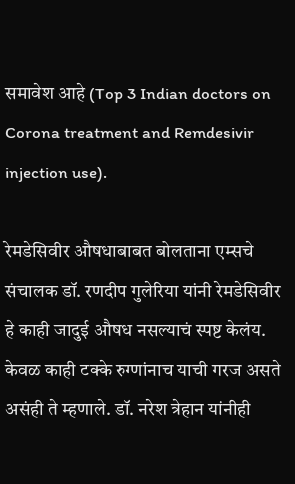समावेश आहे (Top 3 Indian doctors on Corona treatment and Remdesivir injection use).

रेमडेसिवीर औषधाबाबत बोलताना एम्सचे संचालक डॉ. रणदीप गुलेरिया यांनी रेमडेसिवीर हे काही जादुई औषध नसल्याचं स्पष्ट केलंय. केवळ काही टक्के रुग्णांनाच याची गरज असते असंही ते म्हणाले. डॉ. नरेश त्रेहान यांनीही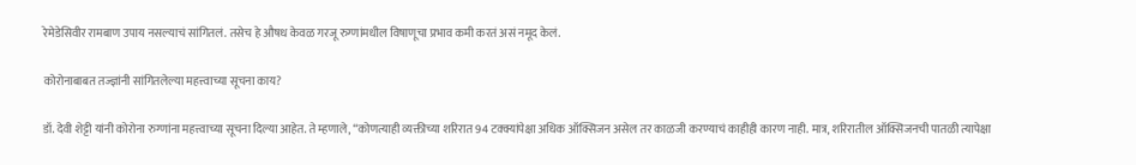रेमेडेसिवीर रामबाण उपाय नसल्याचं सांगितलं. तसेच हे औषध केवळ गरजू रुग्णांमधील विषाणूचा प्रभाव कमी करतं असं नमूद केलं.

कोरोनाबाबत तज्ज्ञांनी सांगितलेल्या महत्त्वाच्या सूचना काय?

डॉ. देवी शेट्टी यांनी कोरोना रुग्णांना महत्त्वाच्या सूचना दिल्या आहेत. ते म्हणाले, “कोणत्याही व्यक्तीच्या शरिरात 94 टक्क्यांपेक्षा अधिक ऑक्सिजन असेल तर काळजी करण्याचं काहीही कारण नाही. मात्र, शरिरातील ऑक्सिजनची पातळी त्यापेक्षा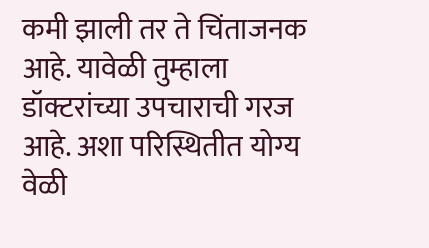कमी झाली तर ते चिंताजनक आहे. यावेळी तुम्हाला डॉक्टरांच्या उपचाराची गरज आहे. अशा परिस्थितीत योग्य वेळी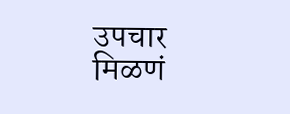उपचार मिळणं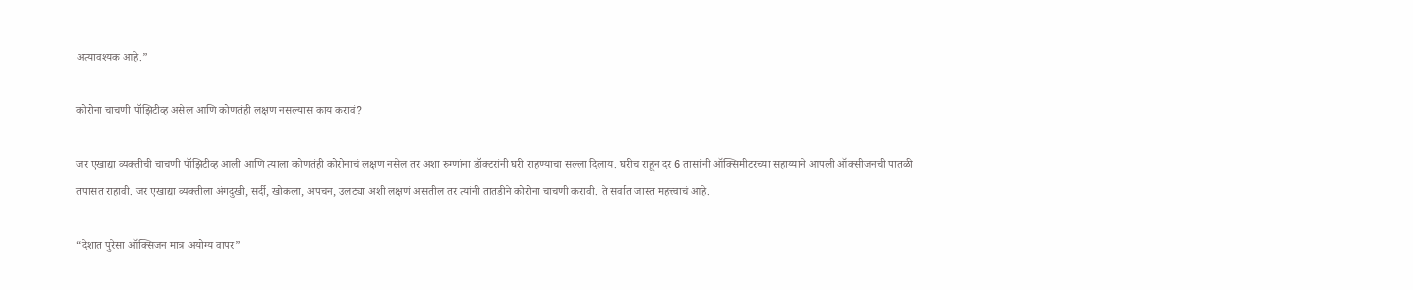अत्यावश्यक आहे.”

कोरोना चाचणी पॉझिटीव्ह असेल आणि कोणतंही लक्षण नसल्यास काय करावं?

जर एखाद्या व्यक्तीची चाचणी पॉझिटीव्ह आली आणि त्याला कोणतंही कोरोनाचं लक्षण नसेल तर अशा रुग्णांना डॉक्टरांनी घरी राहण्याचा सल्ला दिलाय. घरीच राहून दर 6 तासांनी ऑक्सिमीटरच्या सहाय्याने आपली ऑक्सीजनची पातळी तपासत राहावी. जर एखाद्या व्यक्तीला अंगदुखी, सर्दी, खोकला, अपचन, उलट्या अशी लक्षणं असतील तर त्यांनी तातडीने कोरोना चाचणी करावी. ते सर्वात जास्त महत्त्वाचं आहे.

“देशात पुरेसा ऑक्सिजन मात्र अयोग्य वापर”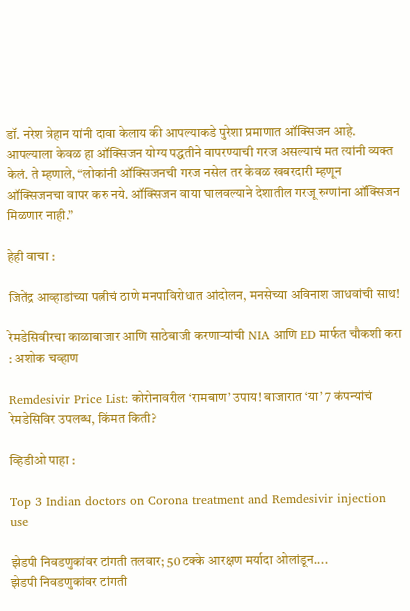डॉ. नरेश त्रेहान यांनी दावा केलाय की आपल्याकडे पुरेशा प्रमाणात ऑक्सिजन आहे. आपल्याला केवळ हा ऑक्सिजन योग्य पद्धतीने वापरण्याची गरज असल्याचं मत त्यांनी व्यक्त केलं. ते म्हणाले, “लोकांनी ऑक्सिजनची गरज नसेल तर केवळ खबरदारी म्हणून ऑक्सिजनचा वापर करु नये. ऑक्सिजन वाया घालवल्याने देशातील गरजू रुग्णांना ऑक्सिजन मिळणार नाही.”

हेही वाचा :

जितेंद्र आव्हाडांच्या पत्नीचं ठाणे मनपाविरोधात आंदोलन, मनसेच्या अविनाश जाधवांची साथ!

रेमडेसिवीरचा काळाबाजार आणि साठेबाजी करणाऱ्यांची NIA आणि ED मार्फत चौकशी करा : अशोक चव्हाण

Remdesivir Price List: कोरोनावरील ‘रामबाण’ उपाय! बाजारात ‘या’ 7 कंपन्यांचं रेमडेसिविर उपलब्ध, किंमत किती?

व्हिडीओ पाहा :

Top 3 Indian doctors on Corona treatment and Remdesivir injection use

झेडपी निवडणुकांवर टांगती तलवार; 50 टक्के आरक्षण मर्यादा ओलांडून....
झेडपी निवडणुकांवर टांगती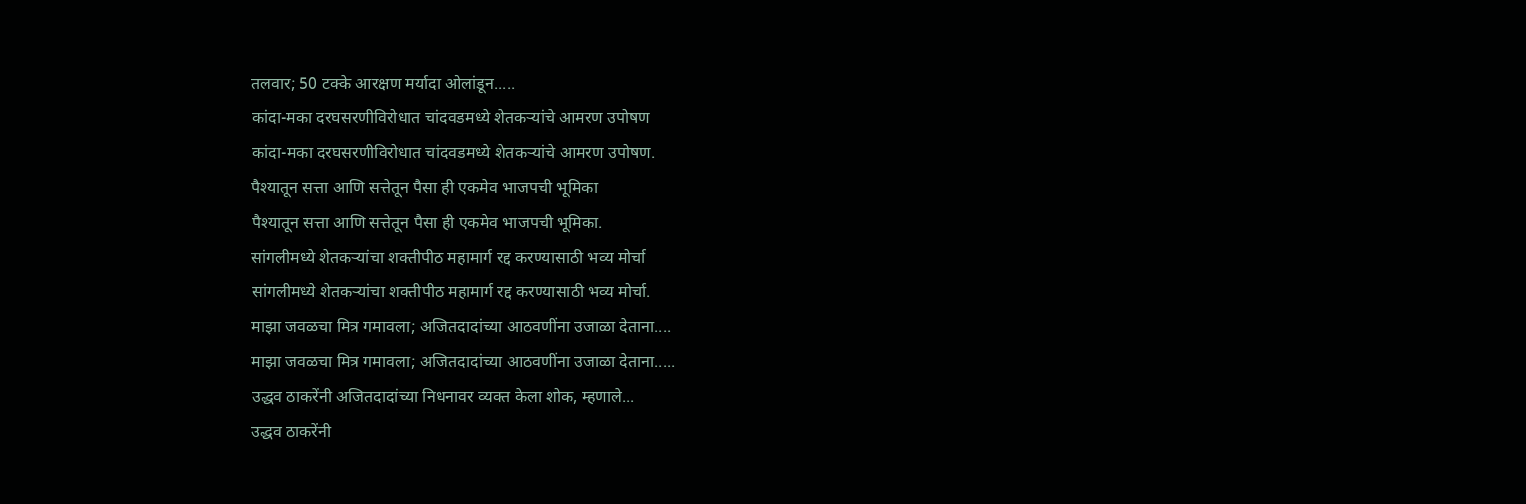तलवार; 50 टक्के आरक्षण मर्यादा ओलांडून.....
कांदा-मका दरघसरणीविरोधात चांदवडमध्ये शेतकऱ्यांचे आमरण उपोषण
कांदा-मका दरघसरणीविरोधात चांदवडमध्ये शेतकऱ्यांचे आमरण उपोषण.
पैश्यातून सत्ता आणि सत्तेतून पैसा ही एकमेव भाजपची भूमिका
पैश्यातून सत्ता आणि सत्तेतून पैसा ही एकमेव भाजपची भूमिका.
सांगलीमध्ये शेतकऱ्यांचा शक्तीपीठ महामार्ग रद्द करण्यासाठी भव्य मोर्चा
सांगलीमध्ये शेतकऱ्यांचा शक्तीपीठ महामार्ग रद्द करण्यासाठी भव्य मोर्चा.
माझा जवळचा मित्र गमावला; अजितदादांच्या आठवणींना उजाळा देताना....
माझा जवळचा मित्र गमावला; अजितदादांच्या आठवणींना उजाळा देताना.....
उद्धव ठाकरेंनी अजितदादांच्या निधनावर व्यक्त केला शोक, म्हणाले...
उद्धव ठाकरेंनी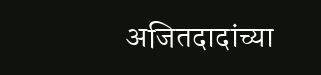अजितदादांच्या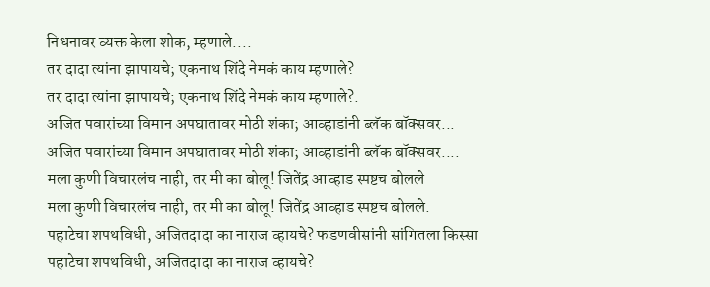निधनावर व्यक्त केला शोक, म्हणाले....
तर दादा त्यांना झापायचे; एकनाथ शिंदे नेमकं काय म्हणाले?
तर दादा त्यांना झापायचे; एकनाथ शिंदे नेमकं काय म्हणाले?.
अजित पवारांच्या विमान अपघातावर मोठी शंका; आव्हाडांनी ब्लॅक बॉक्सवर...
अजित पवारांच्या विमान अपघातावर मोठी शंका; आव्हाडांनी ब्लॅक बॉक्सवर....
मला कुणी विचारलंच नाही, तर मी का बोलू! जितेंद्र आव्हाड स्पष्टच बोलले
मला कुणी विचारलंच नाही, तर मी का बोलू! जितेंद्र आव्हाड स्पष्टच बोलले.
पहाटेचा शपथविधी, अजितदादा का नाराज व्हायचे? फडणवीसांनी सांगितला किस्सा
पहाटेचा शपथविधी, अजितदादा का नाराज व्हायचे?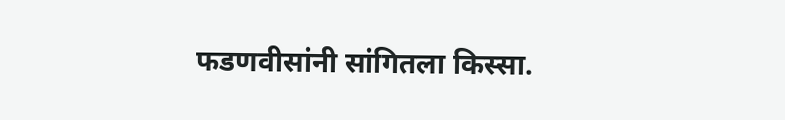फडणवीसांनी सांगितला किस्सा.